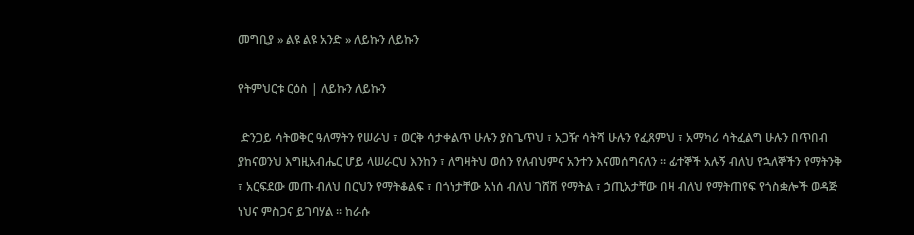መግቢያ » ልዩ ልዩ አንድ » ለይኩን ለይኩን

የትምህርቱ ርዕስ | ለይኩን ለይኩን

 ድንጋይ ሳትወቅር ዓለማትን የሠራህ ፣ ወርቅ ሳታቀልጥ ሁሉን ያስጌጥህ ፣ አጋዥ ሳትሻ ሁሉን የፈጸምህ ፣ አማካሪ ሳትፈልግ ሁሉን በጥበብ ያከናወንህ እግዚአብሔር ሆይ ላሠራርህ እንከን ፣ ለግዛትህ ወሰን የለብህምና አንተን እናመሰግናለን ። ፊተኞች አሉኝ ብለህ የኋለኞችን የማትንቅ ፣ አርፍደው መጡ ብለህ በርህን የማትቆልፍ ፣ በጎነታቸው አነሰ ብለህ ገሸሽ የማትል ፣ ኃጢአታቸው በዛ ብለህ የማትጠየፍ የጎስቋሎች ወዳጅ ነህና ምስጋና ይገባሃል ። ከራሱ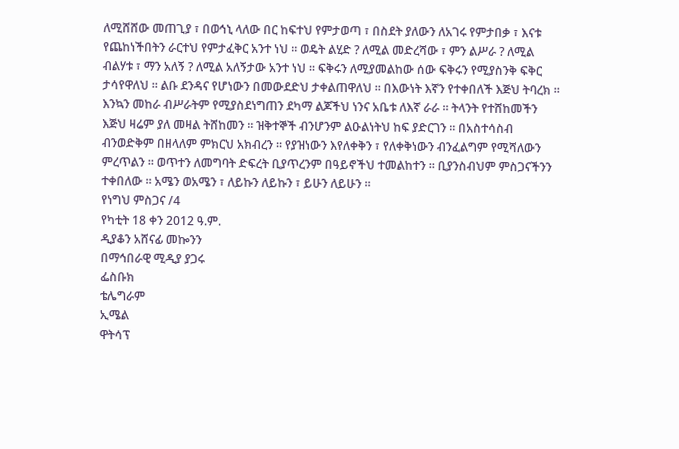ለሚሸሸው መጠጊያ ፣ በወኅኒ ላለው በር ከፍተህ የምታወጣ ፣ በስደት ያለውን ለአገሩ የምታበቃ ፣ እናቱ የጨከነችበትን ራርተህ የምታፈቅር አንተ ነህ ። ወዴት ልሂድ ? ለሚል መድረሻው ፣ ምን ልሥራ ? ለሚል ብልሃቱ ፣ ማን አለኝ ? ለሚል አለኝታው አንተ ነህ ። ፍቅሩን ለሚያመልከው ሰው ፍቅሩን የሚያስንቅ ፍቅር ታሳየዋለህ ። ልቡ ደንዳና የሆነውን በመውደድህ ታቀልጠዋለህ ። በእውነት እኛን የተቀበለች እጅህ ትባረክ ።
እንኳን መከራ ብሥራትም የሚያስደነግጠን ደካማ ልጆችህ ነንና አቤቱ ለእኛ ራራ ። ትላንት የተሸከመችን እጅህ ዛሬም ያለ መዛል ትሸከመን ። ዝቅተኞች ብንሆንም ልዑልነትህ ከፍ ያድርገን ። በአስተሳስብ ብንወድቅም በዘላለም ምክርህ አክብረን ። የያዝነውን እየለቀቅን ፣ የለቀቅነውን ብንፈልግም የሚሻለውን ምረጥልን ። ወጥተን ለመግባት ድፍረት ቢያጥረንም በዓይኖችህ ተመልከተን ። ቢያንስብህም ምስጋናችንን ተቀበለው ። አሜን ወአሜን ፣ ለይኩን ለይኩን ፣ ይሁን ለይሁን ።
የነግህ ምስጋና /4
የካቲት 18 ቀን 2012 ዓ.ም.
ዲያቆን አሸናፊ መኰንን
በማኅበራዊ ሚዲያ ያጋሩ
ፌስቡክ
ቴሌግራም
ኢሜል
ዋትሳፕ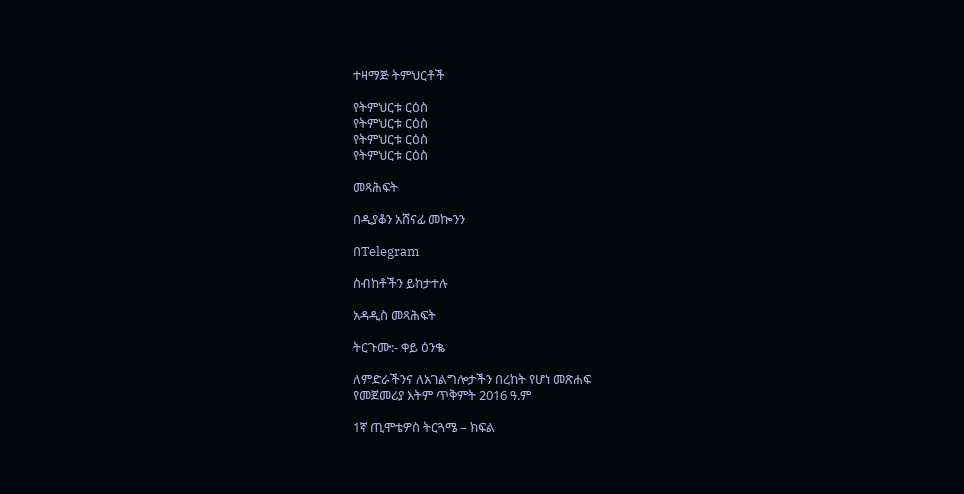ተዛማጅ ትምህርቶች

የትምህርቱ ርዕስ
የትምህርቱ ርዕስ
የትምህርቱ ርዕስ
የትምህርቱ ርዕስ

መጻሕፍት

በዲያቆን አሸናፊ መኰንን

በTelegram

ስብከቶችን ይከታተሉ

አዳዲስ መጻሕፍት

ትርጉሙ:- ቀይ ዕንቈ

ለምድራችንና ለአገልግሎታችን በረከት የሆነ መጽሐፍ
የመጀመሪያ እትም ጥቅምት 2016 ዓ.ም

1ኛ ጢሞቴዎስ ትርጓሜ – ክፍል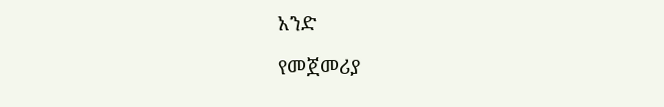አንድ

የመጀመሪያ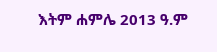እትም ሐምሌ 2013 ዓ.ም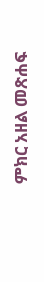ምክር አዘል መጽሐፍ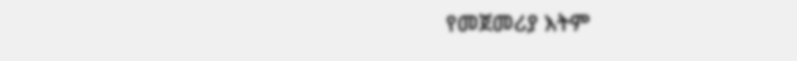የመጀመሪያ እትም